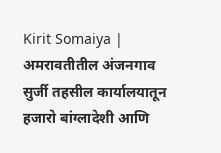Kirit Somaiya | अमरावतीतील अंजनगाव सुर्जी तहसील कार्यालयातून हजारो बांग्लादेशी आणि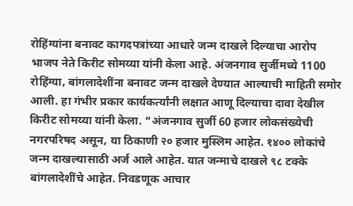रोहिंग्यांना बनावट कागदपत्रांच्या आधारे जन्म दाखले दिल्याचा आरोप भाजप नेते किरीट सोमय्या यांनी केला आहे. अंजनगाव सुर्जीमध्ये 1100 रोहिंग्या, बांगलादेशींना बनावट जन्म दाखले देण्यात आल्याची माहिती समोर आली. हा गंभीर प्रकार कार्यकर्त्यांनी लक्षात आणू दिल्याचा दावा देखील किरीट सोमय्या यांनी केला. “अंजनगाव सुर्जी 60 हजार लोकसंख्येची नगरपरिषद असून, या ठिकाणी २० हजार मुस्लिम आहेत. १४०० लोकांचे जन्म दाखल्यासाठी अर्ज आले आहेत. यात जन्माचे दाखले ९८ टक्के बांगलादेशींचे आहेत. निवडणूक आचार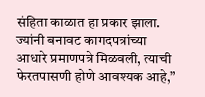संहिता काळात हा प्रकार झाला. ज्यांनी बनावट कागदपत्रांच्या आधारे प्रमाणपत्रे मिळवली, त्याची फेरतपासणी होणे आवश्यक आहे,”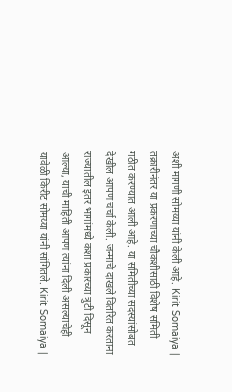अशी मागणी सोमय्या यांनी केली आहे. Kirit Somaiya | तक्रारीनंतर या प्रकरणाच्या चौकशीसाठी विशेष समिती गठीत करण्यात आली आहे. या समितीच्या सदस्यांसोबत देखील आपण चर्चा केली. जन्माचे दाखले वितरित करताना राज्यातील इतर भागांमध्ये कशा प्रकारच्या त्रुटी दिसून आल्या, याची माहिती आपण त्यांना दिली असल्याचेही यावेळी किरीट सोमय्या यांनी सांगितले. Kirit Somaiya |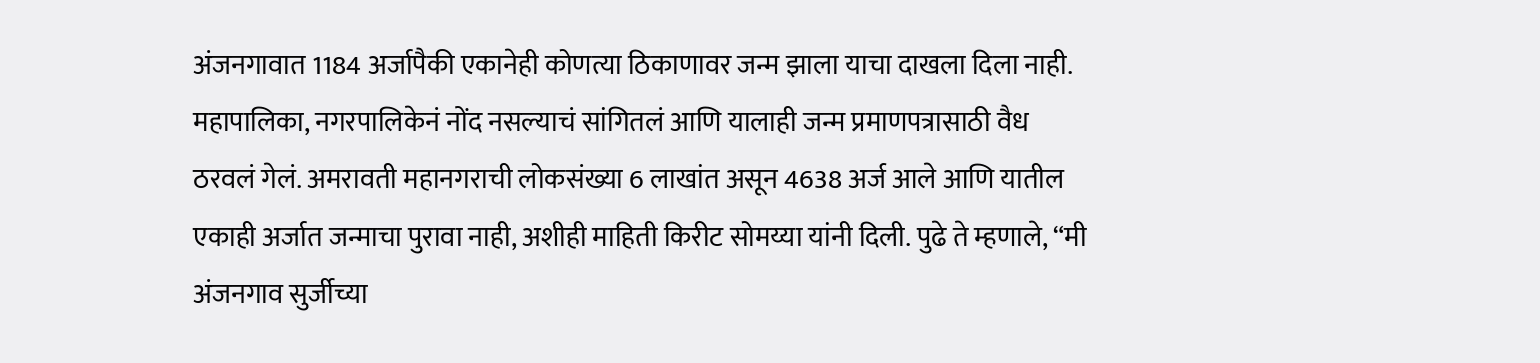अंजनगावात 1184 अर्जापैकी एकानेही कोणत्या ठिकाणावर जन्म झाला याचा दाखला दिला नाही. महापालिका, नगरपालिकेनं नोंद नसल्याचं सांगितलं आणि यालाही जन्म प्रमाणपत्रासाठी वैध ठरवलं गेलं. अमरावती महानगराची लोकसंख्या 6 लाखांत असून 4638 अर्ज आले आणि यातील एकाही अर्जात जन्माचा पुरावा नाही, अशीही माहिती किरीट सोमय्या यांनी दिली. पुढे ते म्हणाले, “मी अंजनगाव सुर्जीच्या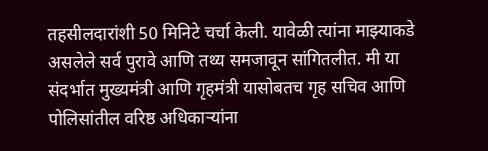तहसीलदारांशी 50 मिनिटे चर्चा केली. यावेळी त्यांना माझ्याकडे असलेले सर्व पुरावे आणि तथ्य समजावून सांगितलीत. मी या संदर्भात मुख्यमंत्री आणि गृहमंत्री यासोबतच गृह सचिव आणि पोलिसांतील वरिष्ठ अधिकाऱ्यांना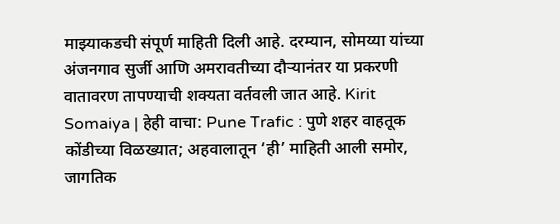माझ्याकडची संपूर्ण माहिती दिली आहे. दरम्यान, सोमय्या यांच्या अंजनगाव सुर्जी आणि अमरावतीच्या दौऱ्यानंतर या प्रकरणी वातावरण तापण्याची शक्यता वर्तवली जात आहे. Kirit Somaiya | हेही वाचा: Pune Trafic : पुणे शहर वाहतूक कोंडीच्या विळख्यात; अहवालातून ‘ही’ माहिती आली समोर, जागतिक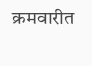क्रमवारीत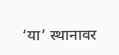‘या’ स्थानावर